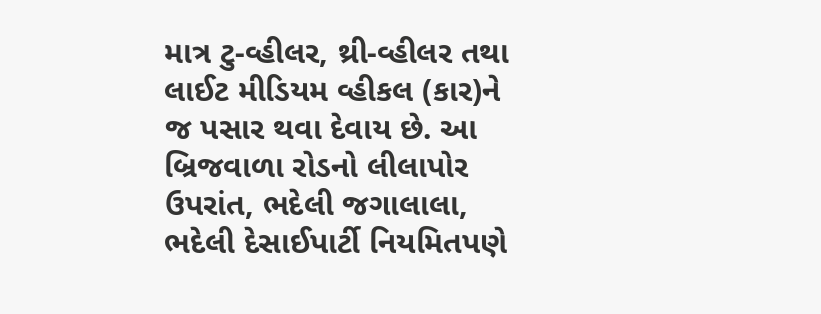માત્ર ટુ-વ્હીલર, થ્રી-વ્હીલર તથા લાઈટ મીડિયમ વ્હીકલ (કાર)ને જ પસાર થવા દેવાય છે. આ બ્રિજવાળા રોડનો લીલાપોર ઉપરાંત, ભદેલી જગાલાલા, ભદેલી દેસાઈપાર્ટી નિયમિતપણે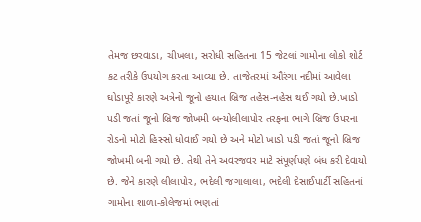તેમજ છરવાડા, ચીખલા, સરોધી સહિતના 15 જેટલાં ગામોના લોકો શોર્ટ કટ તરીકે ઉપયોગ કરતા આવ્યા છે. તાજેતરમાં ઔરંગા નદીમાં આવેલા ઘોડાપૂરે કારણે અત્રેનો જૂનો હયાત બ્રિજ તહેસ-નહેસ થઈ ગયો છે.ખાડો પડી જતાં જૂનો બ્રિજ જોખમી બન્યોલીલાપોર તરફના ભાગે બ્રિજ ઉપરના રોડનો મોટો હિસ્સો ધોવાઈ ગયો છે અને મોટો ખાડો પડી જતાં જૂનો બ્રિજ જોખમી બની ગયો છે. તેથી તેને અવરજવર માટે સંપૂર્ણપણે બંધ કરી દેવાયો છે. જેને કારણે લીલાપોર, ભદેલી જગાલાલા, ભદેલી દેસાઈપાર્ટી સહિતનાં ગામોના શાળા-કોલેજમાં ભણતાં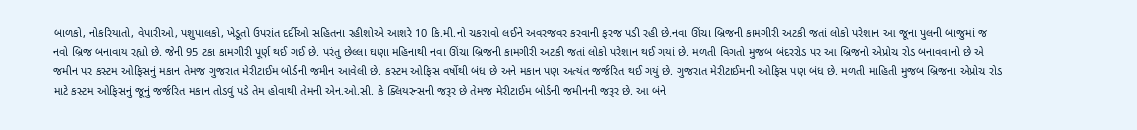બાળકો, નોકરિયાતો, વેપારીઓ, પશુપાલકો, ખેડૂતો ઉપરાંત દર્દીઓ સહિતના રહીશોએ આશરે 10 કિ.મી.નો ચકરાવો લઈને અવરજવર કરવાની ફરજ પડી રહી છે.નવા ઊંચા બ્રિજની કામગીરી અટકી જતાં લોકો પરેશાન આ જૂના પુલની બાજુમાં જ નવો બ્રિજ બનાવાય રહ્યો છે. જેની 95 ટકા કામગીરી પૂર્ણ થઈ ગઈ છે. પરંતુ છેલ્લા ઘણા મહિનાથી નવા ઊંચા બ્રિજની કામગીરી અટકી જતાં લોકો પરેશાન થઈ ગયાં છે. મળતી વિગતો મુજબ બંદરરોડ પર આ બ્રિજનો એપ્રોચ રોડ બનાવવાનો છે એ જમીન પર કસ્ટમ ઓફિસનું મકાન તેમજ ગુજરાત મેરીટાઈમ બોર્ડની જમીન આવેલી છે. કસ્ટમ ઓફિસ વર્ષોથી બંધ છે અને મકાન પણ અત્યંત જર્જરિત થઈ ગયું છે. ગુજરાત મેરીટાઈમની ઓફિસ પણ બંધ છે. મળતી માહિતી મુજબ બ્રિજના એપ્રોચ રોડ માટે કસ્ટમ ઓફિસનું જૂનું જર્જરિત મકાન તોડવું પડે તેમ હોવાથી તેમની એન.ઓ.સી. કે ક્લિયરન્સની જરૂર છે તેમજ મેરીટાઈમ બોર્ડની જમીનની જરૂર છે. આ બંને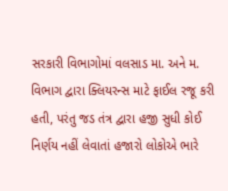સરકારી વિભાગોમાં વલસાડ મા. અને મ. વિભાગ દ્વારા ક્લિયરન્સ માટે ફાઈલ રજૂ કરી હતી, પરંતુ જડ તંત્ર દ્વારા હજી સુધી કોઈ નિર્ણય નહીં લેવાતાં હજારો લોકોએ ભારે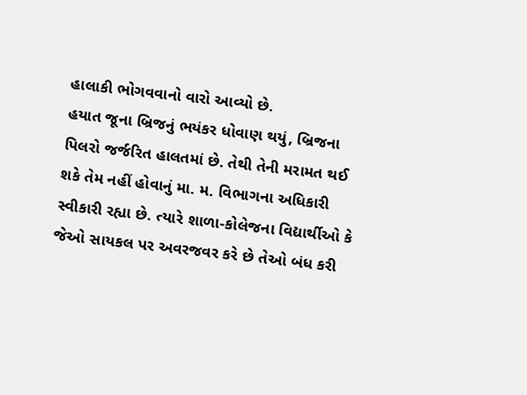હાલાકી ભોગવવાનો વારો આવ્યો છે.
હયાત જૂના બ્રિજનું ભયંકર ધોવાણ થયું, બ્રિજના પિલરો જર્જરિત હાલતમાં છે. તેથી તેની મરામત થઈ શકે તેમ નહીં હોવાનું મા. મ. વિભાગના અધિકારી સ્વીકારી રહ્યા છે. ત્યારે શાળા-કોલેજના વિદ્યાર્થીઓ કે જેઓ સાયકલ પર અવરજવર કરે છે તેઓ બંધ કરી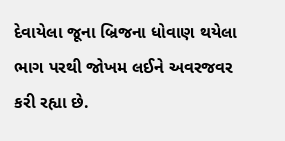દેવાયેલા જૂના બ્રિજના ધોવાણ થયેલા ભાગ પરથી જોખમ લઈને અવરજવર કરી રહ્યા છે.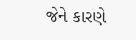જેને કારણે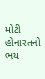મોટી હોનારતનો ભય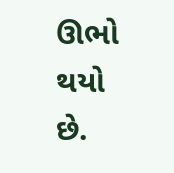ઊભો થયો છે.